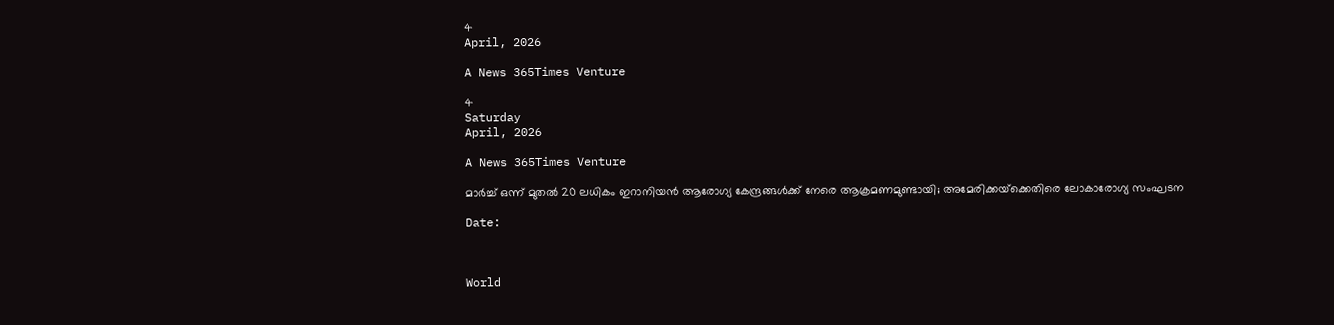4
April, 2026

A News 365Times Venture

4
Saturday
April, 2026

A News 365Times Venture

മാര്‍ച്ച് ഒന്ന് മുതല്‍ 20 ലധികം ഇറാനിയന്‍ ആരോഗ്യ കേന്ദ്രങ്ങള്‍ക്ക് നേരെ ആക്രമണമുണ്ടായി; അമേരിക്കയ്‌ക്കെതിരെ ലോകാരോഗ്യ സംഘടന

Date:



World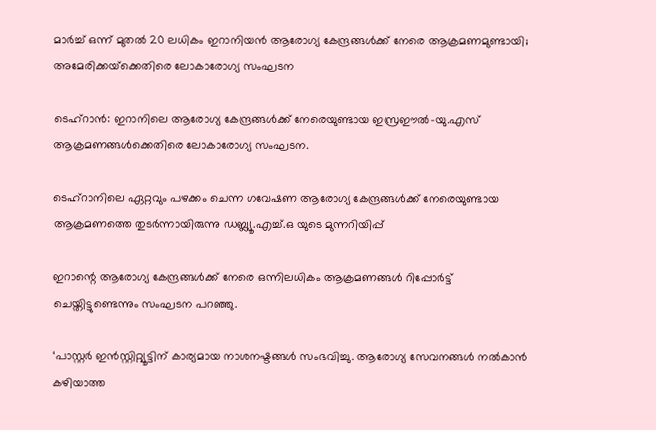മാര്‍ച്ച് ഒന്ന് മുതല്‍ 20 ലധികം ഇറാനിയന്‍ ആരോഗ്യ കേന്ദ്രങ്ങള്‍ക്ക് നേരെ ആക്രമണമുണ്ടായി; അമേരിക്കയ്‌ക്കെതിരെ ലോകാരോഗ്യ സംഘടന

ടെഹ്‌റാന്‍: ഇറാനിലെ ആരോഗ്യ കേന്ദ്രങ്ങള്‍ക്ക് നേരെയുണ്ടായ ഇസ്രഈല്‍-യു.എസ് ആക്രമണങ്ങള്‍ക്കെതിരെ ലോകാരോഗ്യ സംഘടന.

ടെഹ്‌റാനിലെ ഏറ്റവും പഴക്കം ചെന്ന ഗവേഷണ ആരോഗ്യ കേന്ദ്രങ്ങള്‍ക്ക് നേരെയുണ്ടായ ആക്രമണത്തെ തുടര്‍ന്നായിരുന്നു ഡബ്ല്യൂ.എച്ച്.ഒ യുടെ മുന്നറിയിപ്പ്

ഇറാന്റെ ആരോഗ്യ കേന്ദ്രങ്ങള്‍ക്ക് നേരെ ഒന്നിലധികം ആക്രമണങ്ങള്‍ റിപ്പോര്‍ട്ട് ചെയ്തിട്ടുണ്ടെന്നും സംഘടന പറഞ്ഞു.

‘പാസ്റ്റര്‍ ഇന്‍സ്റ്റിറ്റ്യൂട്ടിന് കാര്യമായ നാശനഷ്ടങ്ങള്‍ സംഭവിച്ചു. ആരോഗ്യ സേവനങ്ങള്‍ നല്‍കാന്‍ കഴിയാത്ത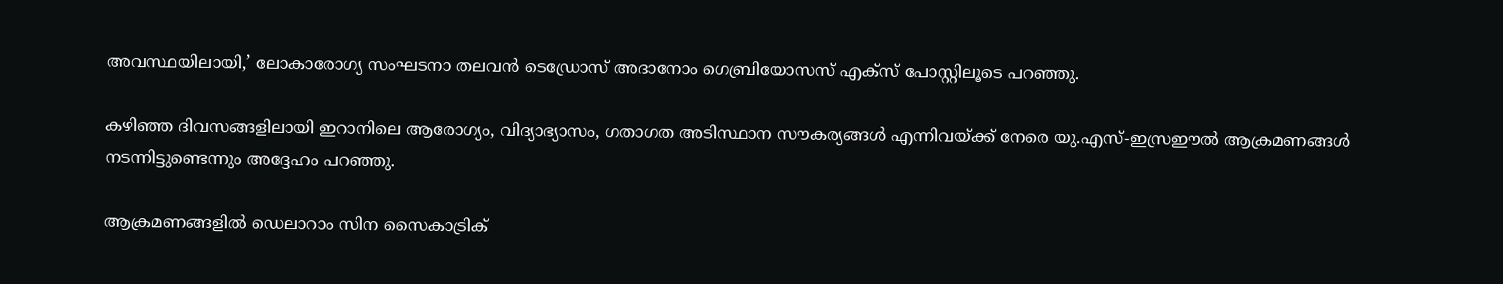അവസ്ഥയിലായി,’ ലോകാരോഗ്യ സംഘടനാ തലവന്‍ ടെഡ്രോസ് അദാനോം ഗെബ്രിയോസസ് എക്‌സ് പോസ്റ്റിലൂടെ പറഞ്ഞു.

കഴിഞ്ഞ ദിവസങ്ങളിലായി ഇറാനിലെ ആരോഗ്യം, വിദ്യാഭ്യാസം, ഗതാഗത അടിസ്ഥാന സൗകര്യങ്ങള്‍ എന്നിവയ്ക്ക് നേരെ യു.എസ്-ഇസ്രഈല്‍ ആക്രമണങ്ങള്‍ നടന്നിട്ടുണ്ടെന്നും അദ്ദേഹം പറഞ്ഞു.

ആക്രമണങ്ങളില്‍ ഡെലാറാം സിന സൈകാട്രിക്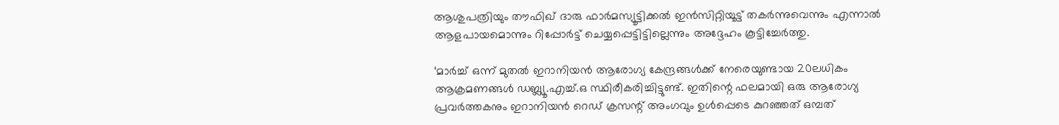ആശുപത്രിയും തൗഫിഖ് ദാരു ഫാര്‍മസ്യൂട്ടിക്കല്‍ ഇന്‍സിറ്റിയൂട്ട് തകര്‍ന്നുവെന്നും എന്നാല്‍ ആളപായമൊന്നും റിപ്പോര്‍ട്ട് ചെയ്യപ്പെട്ടിട്ടില്ലെന്നും അദ്ദേഹം കൂട്ടിച്ചേര്‍ത്തു.

‘മാര്‍ച്ച് ഒന്ന് മുതല്‍ ഇറാനിയന്‍ ആരോഗ്യ കേന്ദ്രങ്ങള്‍ക്ക് നേരെയുണ്ടായ 20ലധികം ആക്രമണങ്ങള്‍ ഡബ്ല്യൂ.എച്ച്.ഒ സ്ഥിരീകരിച്ചിട്ടുണ്ട്. ഇതിന്റെ ഫലമായി ഒരു ആരോഗ്യ പ്രവര്‍ത്തകനും ഇറാനിയന്‍ റെഡ് ക്രസന്റ് അംഗവും ഉള്‍പ്പെടെ കുറഞ്ഞത് ഒമ്പത്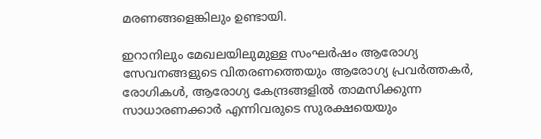മരണങ്ങളെങ്കിലും ഉണ്ടായി.

ഇറാനിലും മേഖലയിലുമുള്ള സംഘര്‍ഷം ആരോഗ്യ സേവനങ്ങളുടെ വിതരണത്തെയും ആരോഗ്യ പ്രവര്‍ത്തകര്‍, രോഗികള്‍, ആരോഗ്യ കേന്ദ്രങ്ങളില്‍ താമസിക്കുന്ന സാധാരണക്കാര്‍ എന്നിവരുടെ സുരക്ഷയെയും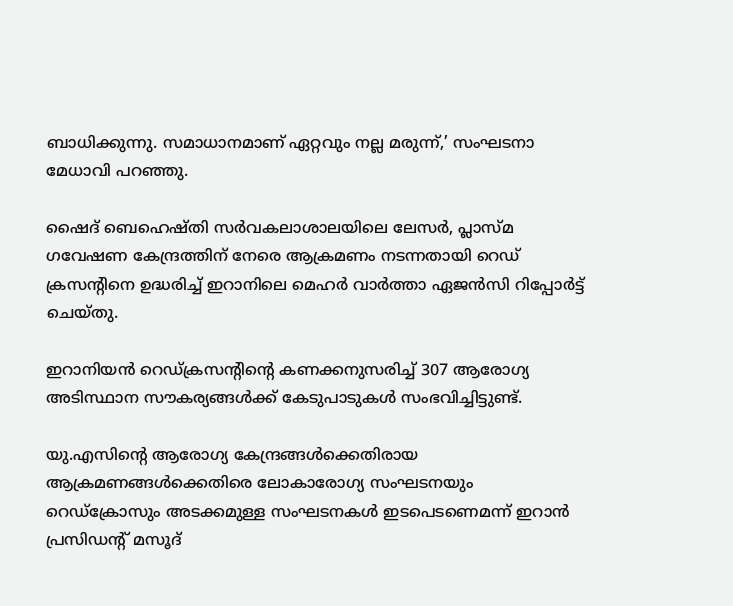ബാധിക്കുന്നു. സമാധാനമാണ് ഏറ്റവും നല്ല മരുന്ന്,’ സംഘടനാ മേധാവി പറഞ്ഞു.

ഷൈദ് ബെഹെഷ്തി സര്‍വകലാശാലയിലെ ലേസര്‍, പ്ലാസ്മ ഗവേഷണ കേന്ദ്രത്തിന് നേരെ ആക്രമണം നടന്നതായി റെഡ് ക്രസന്റിനെ ഉദ്ധരിച്ച് ഇറാനിലെ മെഹര്‍ വാര്‍ത്താ ഏജന്‍സി റിപ്പോര്‍ട്ട് ചെയ്തു.

ഇറാനിയന്‍ റെഡ്ക്രസന്റിന്റെ കണക്കനുസരിച്ച് 307 ആരോഗ്യ അടിസ്ഥാന സൗകര്യങ്ങള്‍ക്ക് കേടുപാടുകള്‍ സംഭവിച്ചിട്ടുണ്ട്.

യു.എസിന്റെ ആരോഗ്യ കേന്ദ്രങ്ങള്‍ക്കെതിരായ ആക്രമണങ്ങള്‍ക്കെതിരെ ലോകാരോഗ്യ സംഘടനയും റെഡ്‌ക്രോസും അടക്കമുള്ള സംഘടനകള്‍ ഇടപെടണെമന്ന് ഇറാന്‍ പ്രസിഡന്റ് മസൂദ്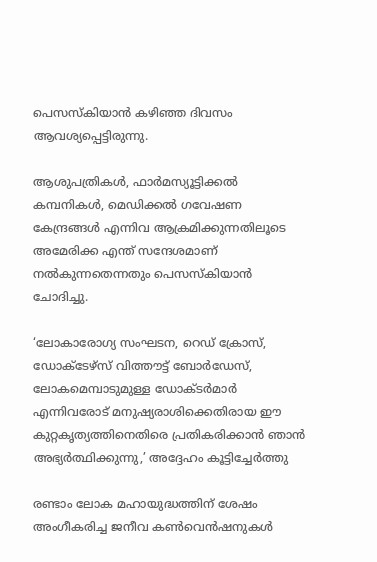പെസസ്‌കിയാന്‍ കഴിഞ്ഞ ദിവസം ആവശ്യപ്പെട്ടിരുന്നു.

ആശുപത്രികള്‍, ഫാര്‍മസ്യൂട്ടിക്കല്‍ കമ്പനികള്‍, മെഡിക്കല്‍ ഗവേഷണ കേന്ദ്രങ്ങള്‍ എന്നിവ ആക്രമിക്കുന്നതിലൂടെ അമേരിക്ക എന്ത് സന്ദേശമാണ് നല്‍കുന്നതെന്നതും പെസസ്‌കിയാന്‍ ചോദിച്ചു.

‘ലോകാരോഗ്യ സംഘടന, റെഡ് ക്രോസ്, ഡോക്ടേഴ്സ് വിത്തൗട്ട് ബോര്‍ഡേസ്, ലോകമെമ്പാടുമുള്ള ഡോക്ടര്‍മാര്‍ എന്നിവരോട് മനുഷ്യരാശിക്കെതിരായ ഈ കുറ്റകൃത്യത്തിനെതിരെ പ്രതികരിക്കാന്‍ ഞാന്‍ അഭ്യര്‍ത്ഥിക്കുന്നു,’ അദ്ദേഹം കൂട്ടിച്ചേര്‍ത്തു

രണ്ടാം ലോക മഹായുദ്ധത്തിന് ശേഷം അംഗീകരിച്ച ജനീവ കണ്‍വെന്‍ഷനുകള്‍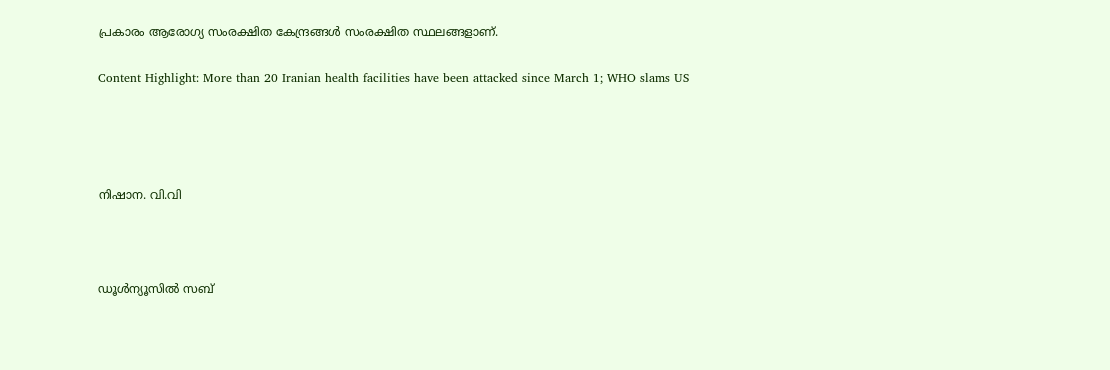പ്രകാരം ആരോഗ്യ സംരക്ഷിത കേന്ദ്രങ്ങള്‍ സംരക്ഷിത സ്ഥലങ്ങളാണ്.

Content Highlight: More than 20 Iranian health facilities have been attacked since March 1; WHO slams US




നിഷാന. വി.വി



ഡൂള്‍ന്യൂസില്‍ സബ്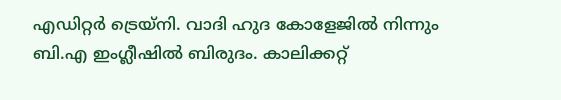എഡിറ്റര്‍ ട്രെയ്‌നി. വാദി ഹുദ കോളേജില്‍ നിന്നും ബി.എ ഇംഗ്ലീഷില്‍ ബിരുദം. കാലിക്കറ്റ്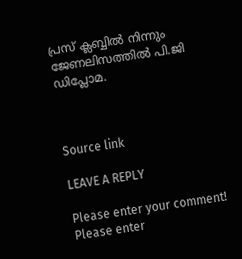പ്രസ് ക്ലബ്ബില്‍ നിന്നും ജേണലിസത്തില്‍ പി.ജി ഡിപ്ലോമ.



Source link

LEAVE A REPLY

Please enter your comment!
Please enter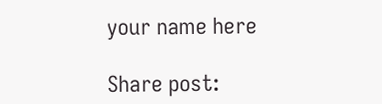your name here

Share post: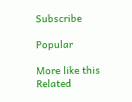Subscribe

Popular

More like this
Related